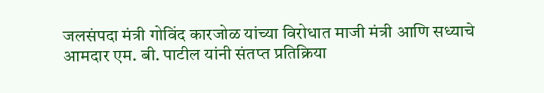जलसंपदा मंत्री गोविंद कारजोळ यांच्या विरोधात माजी मंत्री आणि सध्याचे आमदार एम. बी. पाटील यांनी संतप्त प्रतिक्रिया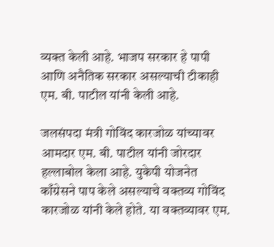व्यक्त केली आहे. भाजप सरकार हे पापी आणि अनैतिक सरकार असल्याची टीकाही एम. बी. पाटील यांनी केली आहे.

जलसंपदा मंत्री गोविंद कारजोळ यांच्यावर आमदार एम. बी. पाटील यांनी जोरदार हल्लाबोल केला आहे. युकेपी योजनेत काँग्रेसने पाप केले असल्याचे वक्तव्य गोविंद कारजोळ यांनी केले होते. या वक्तव्यावर एम.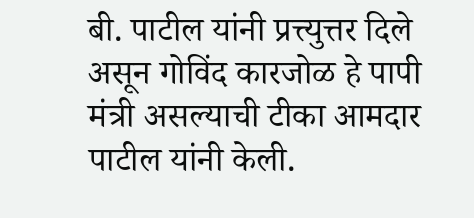बी. पाटील यांनी प्रत्त्युत्तर दिले असून गोविंद कारजोळ हे पापी मंत्री असल्याची टीका आमदार पाटील यांनी केली.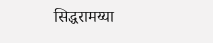सिद्धरामय्या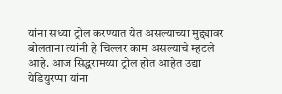यांना सध्या ट्रोल करण्यात येत असल्याच्या मुद्द्यावर बोलताना त्यांनी हे चिल्लर काम असल्याचे म्हटले आहे. आज सिद्धरामय्या ट्रोल होत आहेत उद्या येडियुरप्पा यांना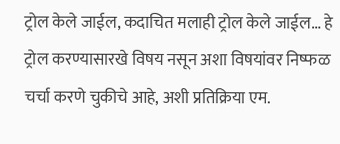ट्रोल केले जाईल, कदाचित मलाही ट्रोल केले जाईल… हे ट्रोल करण्यासारखे विषय नसून अशा विषयांवर निष्फळ चर्चा करणे चुकीचे आहे, अशी प्रतिक्रिया एम.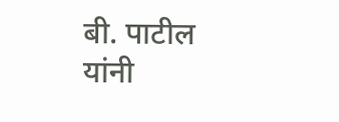बी. पाटील यांनी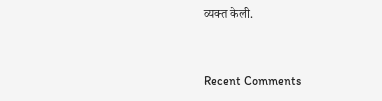व्यक्त केली.


Recent Comments